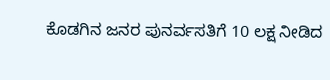ಕೊಡಗಿನ ಜನರ ಪುನರ್ವಸತಿಗೆ 10 ಲಕ್ಷ ನೀಡಿದ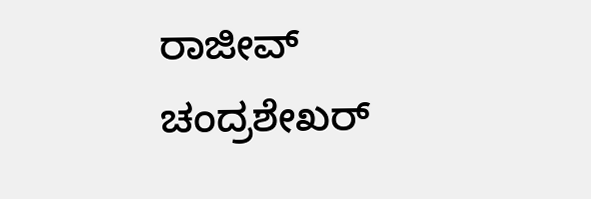ರಾಜೀವ್ ಚಂದ್ರಶೇಖರ್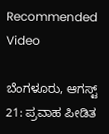Recommended Video

ಬೆಂಗಳೂರು, ಆಗಸ್ಟ್ 21: ಪ್ರವಾಹ ಪೀಡಿತ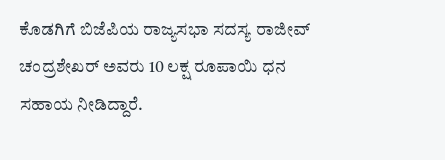ಕೊಡಗಿಗೆ ಬಿಜೆಪಿಯ ರಾಜ್ಯಸಭಾ ಸದಸ್ಯ ರಾಜೀವ್ ಚಂದ್ರಶೇಖರ್ ಅವರು 10 ಲಕ್ಷ ರೂಪಾಯಿ ಧನ ಸಹಾಯ ನೀಡಿದ್ದಾರೆ.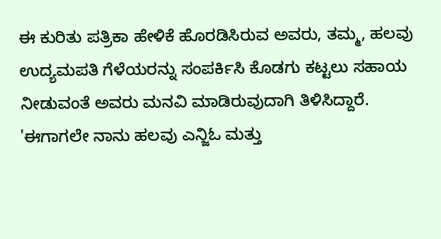ಈ ಕುರಿತು ಪತ್ರಿಕಾ ಹೇಳಿಕೆ ಹೊರಡಿಸಿರುವ ಅವರು, ತಮ್ಮ, ಹಲವು ಉದ್ಯಮಪತಿ ಗೆಳೆಯರನ್ನು ಸಂಪರ್ಕಿಸಿ ಕೊಡಗು ಕಟ್ಟಲು ಸಹಾಯ ನೀಡುವಂತೆ ಅವರು ಮನವಿ ಮಾಡಿರುವುದಾಗಿ ತಿಳಿಸಿದ್ದಾರೆ.
'ಈಗಾಗಲೇ ನಾನು ಹಲವು ಎನ್ಜಿಓ ಮತ್ತು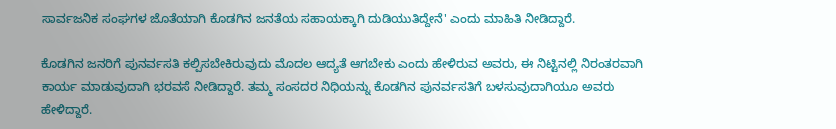ಸಾರ್ವಜನಿಕ ಸಂಘಗಳ ಜೊತೆಯಾಗಿ ಕೊಡಗಿನ ಜನತೆಯ ಸಹಾಯಕ್ಕಾಗಿ ದುಡಿಯುತಿದ್ದೇನೆ' ಎಂದು ಮಾಹಿತಿ ನೀಡಿದ್ದಾರೆ.

ಕೊಡಗಿನ ಜನರಿಗೆ ಪುನರ್ವಸತಿ ಕಲ್ಪಿಸಬೇಕಿರುವುದು ಮೊದಲ ಆದ್ಯತೆ ಆಗಬೇಕು ಎಂದು ಹೇಳಿರುವ ಅವರು, ಈ ನಿಟ್ಟಿನಲ್ಲಿ ನಿರಂತರವಾಗಿ ಕಾರ್ಯ ಮಾಡುವುದಾಗಿ ಭರವಸೆ ನೀಡಿದ್ದಾರೆ. ತಮ್ಮ ಸಂಸದರ ನಿಧಿಯನ್ನು ಕೊಡಗಿನ ಪುನರ್ವಸತಿಗೆ ಬಳಸುವುದಾಗಿಯೂ ಅವರು ಹೇಳಿದ್ದಾರೆ.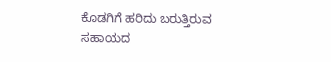ಕೊಡಗಿಗೆ ಹರಿದು ಬರುತ್ತಿರುವ ಸಹಾಯದ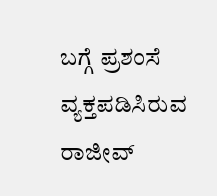ಬಗ್ಗೆ ಪ್ರಶಂಸೆ ವ್ಯಕ್ತಪಡಿಸಿರುವ ರಾಜೀವ್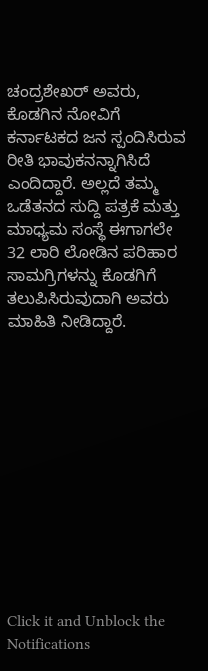ಚಂದ್ರಶೇಖರ್ ಅವರು, ಕೊಡಗಿನ ನೋವಿಗೆ ಕರ್ನಾಟಕದ ಜನ ಸ್ಪಂದಿಸಿರುವ ರೀತಿ ಭಾವುಕನನ್ನಾಗಿಸಿದೆ ಎಂದಿದ್ದಾರೆ. ಅಲ್ಲದೆ ತಮ್ಮ ಒಡೆತನದ ಸುದ್ದಿ ಪತ್ರಕೆ ಮತ್ತು ಮಾಧ್ಯಮ ಸಂಸ್ಥೆ ಈಗಾಗಲೇ 32 ಲಾರಿ ಲೋಡಿನ ಪರಿಹಾರ ಸಾಮಗ್ರಿಗಳನ್ನು ಕೊಡಗಿಗೆ ತಲುಪಿಸಿರುವುದಾಗಿ ಅವರು ಮಾಹಿತಿ ನೀಡಿದ್ದಾರೆ.












Click it and Unblock the Notifications